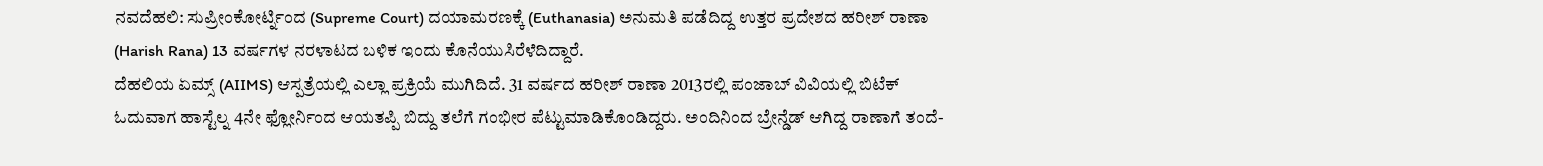ನವದೆಹಲಿ: ಸುಪ್ರೀಂಕೋರ್ಟ್ನಿಂದ (Supreme Court) ದಯಾಮರಣಕ್ಕೆ (Euthanasia) ಅನುಮತಿ ಪಡೆದಿದ್ದ ಉತ್ತರ ಪ್ರದೇಶದ ಹರೀಶ್ ರಾಣಾ (Harish Rana) 13 ವರ್ಷಗಳ ನರಳಾಟದ ಬಳಿಕ ಇಂದು ಕೊನೆಯುಸಿರೆಳೆದಿದ್ದಾರೆ.
ದೆಹಲಿಯ ಏಮ್ಸ್ (AIIMS) ಆಸ್ಪತ್ರೆಯಲ್ಲಿ ಎಲ್ಲಾ ಪ್ರಕ್ರಿಯೆ ಮುಗಿದಿದೆ. 31 ವರ್ಷದ ಹರೀಶ್ ರಾಣಾ 2013ರಲ್ಲಿ ಪಂಜಾಬ್ ವಿವಿಯಲ್ಲಿ ಬಿಟೆಕ್ ಓದುವಾಗ ಹಾಸ್ಟೆಲ್ನ 4ನೇ ಫ್ಲೋರ್ನಿಂದ ಆಯತಪ್ಪಿ ಬಿದ್ದು ತಲೆಗೆ ಗಂಭೀರ ಪೆಟ್ಟುಮಾಡಿಕೊಂಡಿದ್ದರು. ಅಂದಿನಿಂದ ಬ್ರೇನ್ಡೆಡ್ ಆಗಿದ್ದ ರಾಣಾಗೆ ತಂದೆ-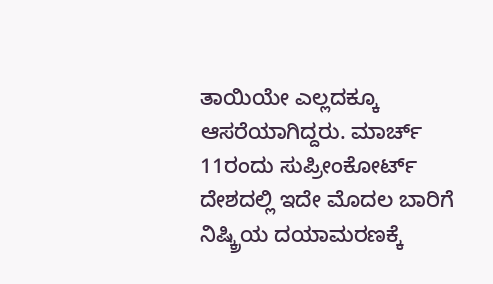ತಾಯಿಯೇ ಎಲ್ಲದಕ್ಕೂ ಆಸರೆಯಾಗಿದ್ದರು. ಮಾರ್ಚ್ 11ರಂದು ಸುಪ್ರೀಂಕೋರ್ಟ್ ದೇಶದಲ್ಲಿ ಇದೇ ಮೊದಲ ಬಾರಿಗೆ ನಿಷ್ಕ್ರಿಯ ದಯಾಮರಣಕ್ಕೆ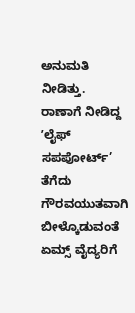ಅನುಮತಿ ನೀಡಿತ್ತು. ರಾಣಾಗೆ ನೀಡಿದ್ದ ʼಲೈಫ್ ಸಪಪೋರ್ಟ್’ ತೆಗೆದು ಗೌರವಯುತವಾಗಿ ಬೀಳ್ಕೊಡುವಂತೆ ಏಮ್ಸ್ ವೈದ್ಯರಿಗೆ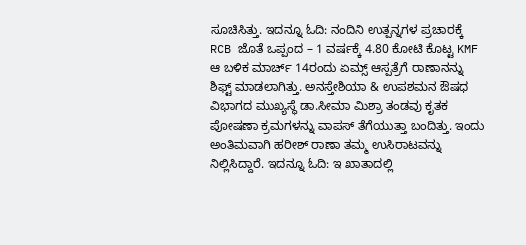ಸೂಚಿಸಿತ್ತು. ಇದನ್ನೂ ಓದಿ: ನಂದಿನಿ ಉತ್ಪನ್ನಗಳ ಪ್ರಚಾರಕ್ಕೆ RCB ಜೊತೆ ಒಪ್ಪಂದ – 1 ವರ್ಷಕ್ಕೆ 4.80 ಕೋಟಿ ಕೊಟ್ಟ KMF
ಆ ಬಳಿಕ ಮಾರ್ಚ್ 14ರಂದು ಏಮ್ಸ್ ಆಸ್ಪತ್ರೆಗೆ ರಾಣಾನನ್ನು ಶಿಫ್ಟ್ ಮಾಡಲಾಗಿತ್ತು. ಅನಸ್ತೇಶಿಯಾ & ಉಪಶಮನ ಔಷಧ ವಿಭಾಗದ ಮುಖ್ಯಸ್ಥೆ ಡಾ.ಸೀಮಾ ಮಿಶ್ರಾ ತಂಡವು ಕೃತಕ ಪೋಷಣಾ ಕ್ರಮಗಳನ್ನು ವಾಪಸ್ ತೆಗೆಯುತ್ತಾ ಬಂದಿತ್ತು. ಇಂದು ಅಂತಿಮವಾಗಿ ಹರೀಶ್ ರಾಣಾ ತಮ್ಮ ಉಸಿರಾಟವನ್ನು ನಿಲ್ಲಿಸಿದ್ದಾರೆ. ಇದನ್ನೂ ಓದಿ: ಇ ಖಾತಾದಲ್ಲಿ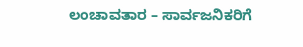ಲಂಚಾವತಾರ – ಸಾರ್ವಜನಿಕರಿಗೆ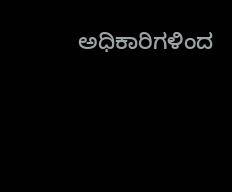ಅಧಿಕಾರಿಗಳಿಂದ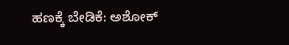ಹಣಕ್ಕೆ ಬೇಡಿಕೆ: ಅಶೋಕ್